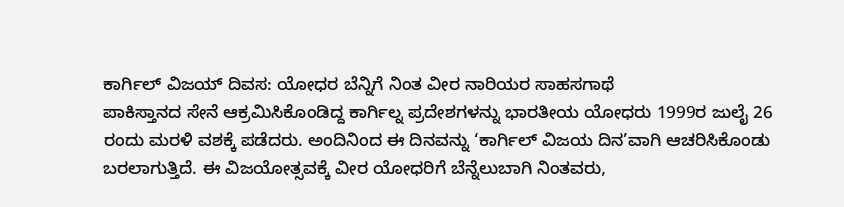ಕಾರ್ಗಿಲ್ ವಿಜಯ್ ದಿವಸ: ಯೋಧರ ಬೆನ್ನಿಗೆ ನಿಂತ ವೀರ ನಾರಿಯರ ಸಾಹಸಗಾಥೆ
ಪಾಕಿಸ್ತಾನದ ಸೇನೆ ಆಕ್ರಮಿಸಿಕೊಂಡಿದ್ದ ಕಾರ್ಗಿಲ್ನ ಪ್ರದೇಶಗಳನ್ನು ಭಾರತೀಯ ಯೋಧರು 1999ರ ಜುಲೈ 26 ರಂದು ಮರಳಿ ವಶಕ್ಕೆ ಪಡೆದರು. ಅಂದಿನಿಂದ ಈ ದಿನವನ್ನು ‘ಕಾರ್ಗಿಲ್ ವಿಜಯ ದಿನ’ವಾಗಿ ಆಚರಿಸಿಕೊಂಡು ಬರಲಾಗುತ್ತಿದೆ. ಈ ವಿಜಯೋತ್ಸವಕ್ಕೆ ವೀರ ಯೋಧರಿಗೆ ಬೆನ್ನೆಲುಬಾಗಿ ನಿಂತವರು,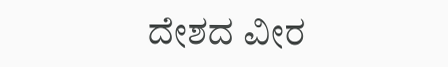ದೇಶದ ವೀರ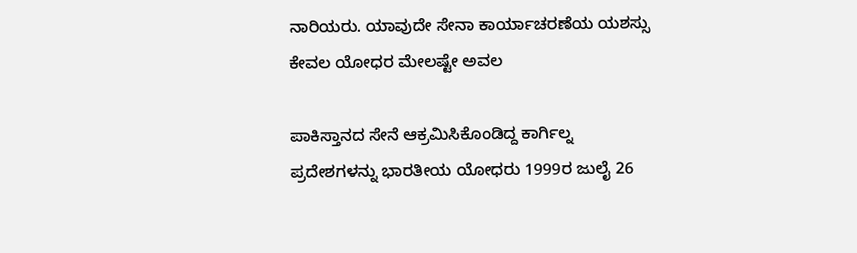ನಾರಿಯರು. ಯಾವುದೇ ಸೇನಾ ಕಾರ್ಯಾಚರಣೆಯ ಯಶಸ್ಸು ಕೇವಲ ಯೋಧರ ಮೇಲಷ್ಟೇ ಅವಲ

ಪಾಕಿಸ್ತಾನದ ಸೇನೆ ಆಕ್ರಮಿಸಿಕೊಂಡಿದ್ದ ಕಾರ್ಗಿಲ್ನ ಪ್ರದೇಶಗಳನ್ನು ಭಾರತೀಯ ಯೋಧರು 1999ರ ಜುಲೈ 26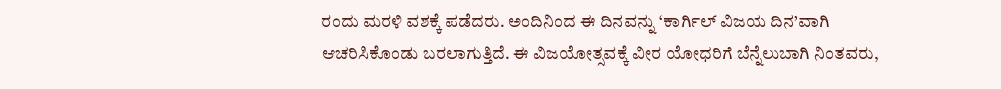ರಂದು ಮರಳಿ ವಶಕ್ಕೆ ಪಡೆದರು. ಅಂದಿನಿಂದ ಈ ದಿನವನ್ನು ‘ಕಾರ್ಗಿಲ್ ವಿಜಯ ದಿನ’ವಾಗಿ ಆಚರಿಸಿಕೊಂಡು ಬರಲಾಗುತ್ತಿದೆ. ಈ ವಿಜಯೋತ್ಸವಕ್ಕೆ ವೀರ ಯೋಧರಿಗೆ ಬೆನ್ನೆಲುಬಾಗಿ ನಿಂತವರು,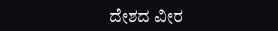ದೇಶದ ವೀರ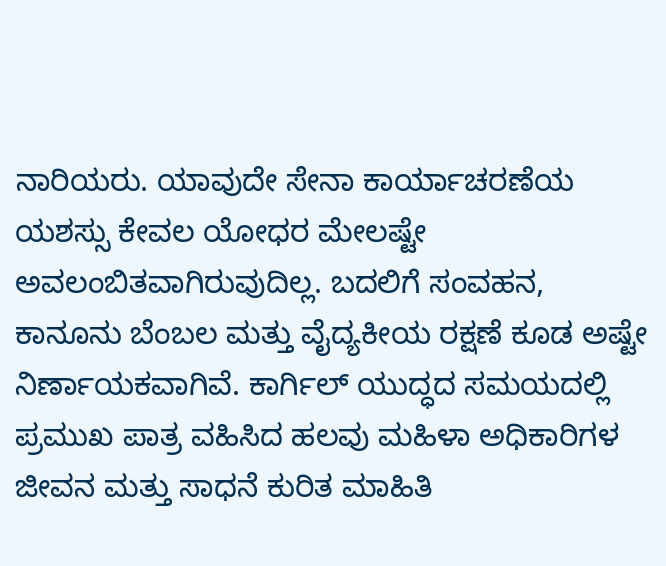ನಾರಿಯರು. ಯಾವುದೇ ಸೇನಾ ಕಾರ್ಯಾಚರಣೆಯ ಯಶಸ್ಸು ಕೇವಲ ಯೋಧರ ಮೇಲಷ್ಟೇ ಅವಲಂಬಿತವಾಗಿರುವುದಿಲ್ಲ. ಬದಲಿಗೆ ಸಂವಹನ, ಕಾನೂನು ಬೆಂಬಲ ಮತ್ತು ವೈದ್ಯಕೀಯ ರಕ್ಷಣೆ ಕೂಡ ಅಷ್ಟೇ ನಿರ್ಣಾಯಕವಾಗಿವೆ. ಕಾರ್ಗಿಲ್ ಯುದ್ಧದ ಸಮಯದಲ್ಲಿ ಪ್ರಮುಖ ಪಾತ್ರ ವಹಿಸಿದ ಹಲವು ಮಹಿಳಾ ಅಧಿಕಾರಿಗಳ ಜೀವನ ಮತ್ತು ಸಾಧನೆ ಕುರಿತ ಮಾಹಿತಿ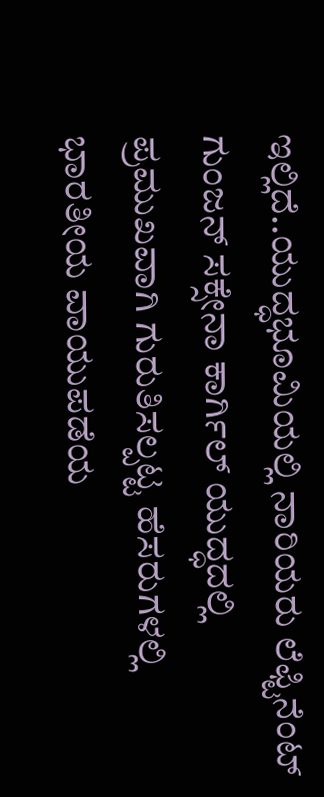ಇಲ್ಲಿದೆ..ಯುದ್ಧಭೂಮಿಯಲ್ಲಿ ನಾರಿಯರು ಲೆಫ್ಟಿನೆಂಟ್ ಗುಂಜನ್ ಸಕ್ಸೇನಾ ಕಾರ್ಗಿಲ್ ಯುದ್ಧದಲ್ಲಿ ಪ್ರಮುಖವಾಗಿ ಗುರುತಿಸಲ್ಪಟ್ಟ ಹೆಸರುಗಳಲ್ಲಿ ಭಾರತೀಯ ವಾಯುಪಡೆಯ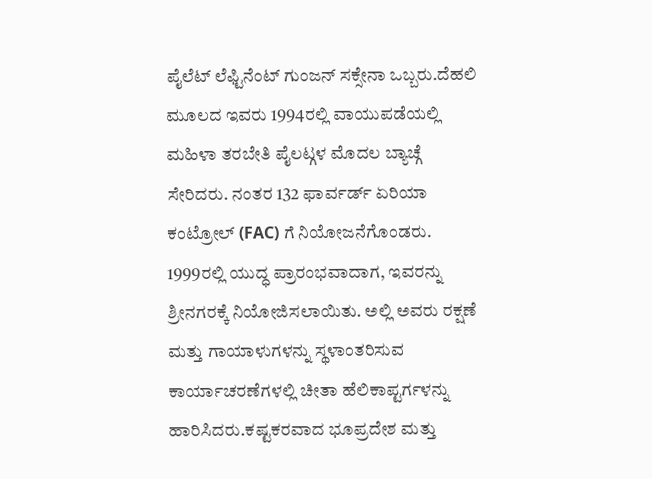ಪೈಲೆಟ್ ಲೆಫ್ಟಿನೆಂಟ್ ಗುಂಜನ್ ಸಕ್ಸೇನಾ ಒಬ್ಬರು.ದೆಹಲಿ ಮೂಲದ ಇವರು 1994ರಲ್ಲಿ ವಾಯುಪಡೆಯಲ್ಲಿ ಮಹಿಳಾ ತರಬೇತಿ ಪೈಲಟ್ಗಳ ಮೊದಲ ಬ್ಯಾಚ್ಗೆ ಸೇರಿದರು. ನಂತರ 132 ಫಾರ್ವರ್ಡ್ ಏರಿಯಾ ಕಂಟ್ರೋಲ್ (FAC) ಗೆ ನಿಯೋಜನೆಗೊಂಡರು. 1999ರಲ್ಲಿ ಯುದ್ಧ ಪ್ರಾರಂಭವಾದಾಗ, ಇವರನ್ನು ಶ್ರೀನಗರಕ್ಕೆ ನಿಯೋಜಿಸಲಾಯಿತು. ಅಲ್ಲಿ ಅವರು ರಕ್ಷಣೆ ಮತ್ತು ಗಾಯಾಳುಗಳನ್ನು ಸ್ಥಳಾಂತರಿಸುವ ಕಾರ್ಯಾಚರಣೆಗಳಲ್ಲಿ ಚೀತಾ ಹೆಲಿಕಾಪ್ಟರ್ಗಳನ್ನು ಹಾರಿಸಿದರು.ಕಷ್ಟಕರವಾದ ಭೂಪ್ರದೇಶ ಮತ್ತು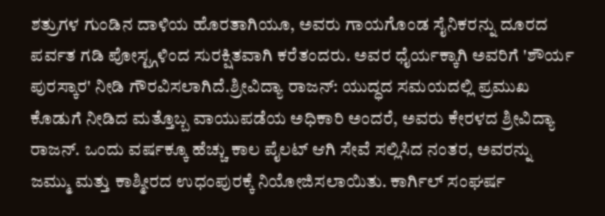ಶತ್ರುಗಳ ಗುಂಡಿನ ದಾಳಿಯ ಹೊರತಾಗಿಯೂ, ಅವರು ಗಾಯಗೊಂಡ ಸೈನಿಕರನ್ನು ದೂರದ ಪರ್ವತ ಗಡಿ ಪೋಸ್ಟ್ಗಳಿಂದ ಸುರಕ್ಷಿತವಾಗಿ ಕರೆತಂದರು. ಅವರ ಧೈರ್ಯಕ್ಕಾಗಿ ಅವರಿಗೆ 'ಶೌರ್ಯ ಪುರಸ್ಕಾರ' ನೀಡಿ ಗೌರವಿಸಲಾಗಿದೆ.ಶ್ರೀವಿದ್ಯಾ ರಾಜನ್: ಯುದ್ಧದ ಸಮಯದಲ್ಲಿ ಪ್ರಮುಖ ಕೊಡುಗೆ ನೀಡಿದ ಮತ್ತೊಬ್ಬ ವಾಯುಪಡೆಯ ಅಧಿಕಾರಿ ಅಂದರೆ, ಅವರು ಕೇರಳದ ಶ್ರೀವಿದ್ಯಾ ರಾಜನ್. ಒಂದು ವರ್ಷಕ್ಕೂ ಹೆಚ್ಚು ಕಾಲ ಪೈಲಟ್ ಆಗಿ ಸೇವೆ ಸಲ್ಲಿಸಿದ ನಂತರ, ಅವರನ್ನು ಜಮ್ಮು ಮತ್ತು ಕಾಶ್ಮೀರದ ಉಧಂಪುರಕ್ಕೆ ನಿಯೋಜಿಸಲಾಯಿತು. ಕಾರ್ಗಿಲ್ ಸಂಘರ್ಷ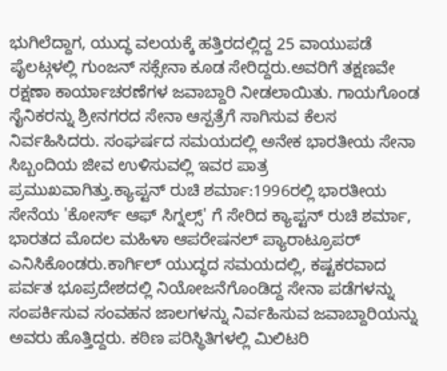ಭುಗಿಲೆದ್ದಾಗ, ಯುದ್ಧ ವಲಯಕ್ಕೆ ಹತ್ತಿರದಲ್ಲಿದ್ದ 25 ವಾಯುಪಡೆ ಪೈಲಟ್ಗಳಲ್ಲಿ ಗುಂಜನ್ ಸಕ್ಸೇನಾ ಕೂಡ ಸೇರಿದ್ದರು.ಅವರಿಗೆ ತಕ್ಷಣವೇ ರಕ್ಷಣಾ ಕಾರ್ಯಾಚರಣೆಗಳ ಜವಾಬ್ದಾರಿ ನೀಡಲಾಯಿತು. ಗಾಯಗೊಂಡ ಸೈನಿಕರನ್ನು ಶ್ರೀನಗರದ ಸೇನಾ ಆಸ್ಪತ್ರೆಗೆ ಸಾಗಿಸುವ ಕೆಲಸ ನಿರ್ವಹಿಸಿದರು. ಸಂಘರ್ಷದ ಸಮಯದಲ್ಲಿ ಅನೇಕ ಭಾರತೀಯ ಸೇನಾ ಸಿಬ್ಬಂದಿಯ ಜೀವ ಉಳಿಸುವಲ್ಲಿ ಇವರ ಪಾತ್ರ ಪ್ರಮುಖವಾಗಿತ್ತು.ಕ್ಯಾಪ್ಟನ್ ರುಚಿ ಶರ್ಮಾ:1996ರಲ್ಲಿ ಭಾರತೀಯ ಸೇನೆಯ 'ಕೋರ್ಸ್ ಆಫ್ ಸಿಗ್ನಲ್ಸ್' ಗೆ ಸೇರಿದ ಕ್ಯಾಪ್ಟನ್ ರುಚಿ ಶರ್ಮಾ, ಭಾರತದ ಮೊದಲ ಮಹಿಳಾ ಆಪರೇಷನಲ್ ಪ್ಯಾರಾಟ್ರೂಪರ್ ಎನಿಸಿಕೊಂಡರು.ಕಾರ್ಗಿಲ್ ಯುದ್ಧದ ಸಮಯದಲ್ಲಿ, ಕಷ್ಟಕರವಾದ ಪರ್ವತ ಭೂಪ್ರದೇಶದಲ್ಲಿ ನಿಯೋಜನೆಗೊಂಡಿದ್ದ ಸೇನಾ ಪಡೆಗಳನ್ನು ಸಂಪರ್ಕಿಸುವ ಸಂವಹನ ಜಾಲಗಳನ್ನು ನಿರ್ವಹಿಸುವ ಜವಾಬ್ದಾರಿಯನ್ನು ಅವರು ಹೊತ್ತಿದ್ದರು. ಕಠಿಣ ಪರಿಸ್ಥಿತಿಗಳಲ್ಲಿ ಮಿಲಿಟರಿ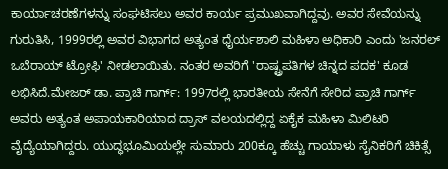ಕಾರ್ಯಾಚರಣೆಗಳನ್ನು ಸಂಘಟಿಸಲು ಅವರ ಕಾರ್ಯ ಪ್ರಮುಖವಾಗಿದ್ದವು. ಅವರ ಸೇವೆಯನ್ನು ಗುರುತಿಸಿ, 1999ರಲ್ಲಿ ಅವರ ವಿಭಾಗದ ಅತ್ಯಂತ ಧೈರ್ಯಶಾಲಿ ಮಹಿಳಾ ಅಧಿಕಾರಿ ಎಂದು 'ಜನರಲ್ ಒಬೆರಾಯ್ ಟ್ರೋಫಿ' ನೀಡಲಾಯಿತು. ನಂತರ ಅವರಿಗೆ 'ರಾಷ್ಟ್ರಪತಿಗಳ ಚಿನ್ನದ ಪದಕ' ಕೂಡ ಲಭಿಸಿದೆ.ಮೇಜರ್ ಡಾ. ಪ್ರಾಚಿ ಗಾರ್ಗ್: 1997ರಲ್ಲಿ ಭಾರತೀಯ ಸೇನೆಗೆ ಸೇರಿದ ಪ್ರಾಚಿ ಗಾರ್ಗ್ ಅವರು ಅತ್ಯಂತ ಅಪಾಯಕಾರಿಯಾದ ದ್ರಾಸ್ ವಲಯದಲ್ಲಿದ್ದ ಏಕೈಕ ಮಹಿಳಾ ಮಿಲಿಟರಿ ವೈದ್ಯೆಯಾಗಿದ್ದರು. ಯುದ್ಧಭೂಮಿಯಲ್ಲೇ ಸುಮಾರು 200ಕ್ಕೂ ಹೆಚ್ಚು ಗಾಯಾಳು ಸೈನಿಕರಿಗೆ ಚಿಕಿತ್ಸೆ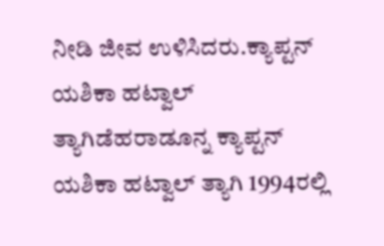ನೀಡಿ ಜೀವ ಉಳಿಸಿದರು.ಕ್ಯಾಪ್ಟನ್ ಯಶಿಕಾ ಹಟ್ವಾಲ್ ತ್ಯಾಗಿಡೆಹರಾಡೂನ್ನ ಕ್ಯಾಪ್ಟನ್ ಯಶಿಕಾ ಹಟ್ವಾಲ್ ತ್ಯಾಗಿ 1994ರಲ್ಲಿ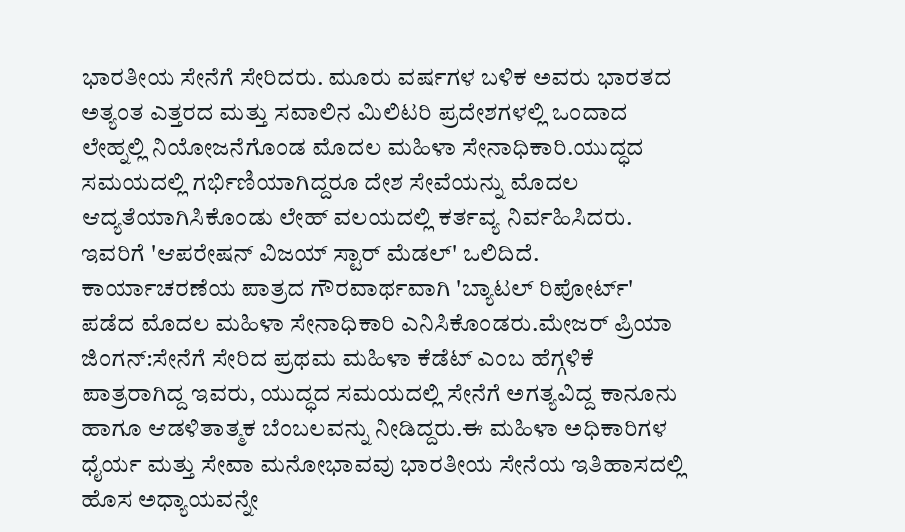ಭಾರತೀಯ ಸೇನೆಗೆ ಸೇರಿದರು. ಮೂರು ವರ್ಷಗಳ ಬಳಿಕ ಅವರು ಭಾರತದ ಅತ್ಯಂತ ಎತ್ತರದ ಮತ್ತು ಸವಾಲಿನ ಮಿಲಿಟರಿ ಪ್ರದೇಶಗಳಲ್ಲಿ ಒಂದಾದ ಲೇಹ್ನಲ್ಲಿ ನಿಯೋಜನೆಗೊಂಡ ಮೊದಲ ಮಹಿಳಾ ಸೇನಾಧಿಕಾರಿ.ಯುದ್ಧದ ಸಮಯದಲ್ಲಿ ಗರ್ಭಿಣಿಯಾಗಿದ್ದರೂ ದೇಶ ಸೇವೆಯನ್ನು ಮೊದಲ ಆದ್ಯತೆಯಾಗಿಸಿಕೊಂಡು ಲೇಹ್ ವಲಯದಲ್ಲಿ ಕರ್ತವ್ಯ ನಿರ್ವಹಿಸಿದರು. ಇವರಿಗೆ 'ಆಪರೇಷನ್ ವಿಜಯ್ ಸ್ಟಾರ್ ಮೆಡಲ್' ಒಲಿದಿದೆ. ಕಾರ್ಯಾಚರಣೆಯ ಪಾತ್ರದ ಗೌರವಾರ್ಥವಾಗಿ 'ಬ್ಯಾಟಲ್ ರಿಪೋರ್ಟ್' ಪಡೆದ ಮೊದಲ ಮಹಿಳಾ ಸೇನಾಧಿಕಾರಿ ಎನಿಸಿಕೊಂಡರು.ಮೇಜರ್ ಪ್ರಿಯಾ ಜಿಂಗನ್:ಸೇನೆಗೆ ಸೇರಿದ ಪ್ರಥಮ ಮಹಿಳಾ ಕೆಡೆಟ್ ಎಂಬ ಹೆಗ್ಗಳಿಕೆ ಪಾತ್ರರಾಗಿದ್ದ ಇವರು, ಯುದ್ಧದ ಸಮಯದಲ್ಲಿ ಸೇನೆಗೆ ಅಗತ್ಯವಿದ್ದ ಕಾನೂನು ಹಾಗೂ ಆಡಳಿತಾತ್ಮಕ ಬೆಂಬಲವನ್ನು ನೀಡಿದ್ದರು.ಈ ಮಹಿಳಾ ಅಧಿಕಾರಿಗಳ ಧೈರ್ಯ ಮತ್ತು ಸೇವಾ ಮನೋಭಾವವು ಭಾರತೀಯ ಸೇನೆಯ ಇತಿಹಾಸದಲ್ಲಿ ಹೊಸ ಅಧ್ಯಾಯವನ್ನೇ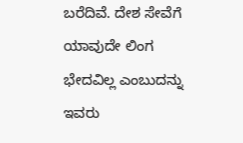ಬರೆದಿವೆ. ದೇಶ ಸೇವೆಗೆ ಯಾವುದೇ ಲಿಂಗ ಭೇದವಿಲ್ಲ ಎಂಬುದನ್ನು ಇವರು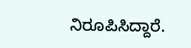ನಿರೂಪಿಸಿದ್ದಾರೆ.